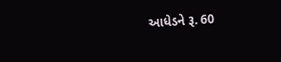આધેડને રૂ. 60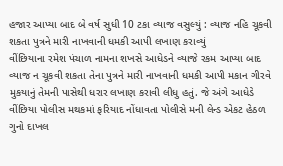હજાર આપ્યા બાદ બે વર્ષ સુધી 10 ટકા વ્યાજ વસુલ્યું : વ્યાજ નહિ ચૂકવી શકતા પુત્રને મારી નાખવાની ધમકી આપી લખાણ કરાવ્યું
વીંછિયાના રમેશ પંચાળ નામના શખસે આધેડને વ્યાજે રકમ આપ્યા બાદ વ્યાજ ન ચૂકવી શકતા તેના પુત્રને મારી નાખવાની ધમકી આપી મકાન ગીરવે મુકયાનું તેમની પાસેથી ધરાર લખાણ કરાવી લીધુ હતું. જે અંગે આધેડે વીંછિયા પોલીસ મથકમાં ફરિયાદ નોંધાવતા પોલીસે મની લેન્ડ એકટ હેઠળ ગુનો દાખલ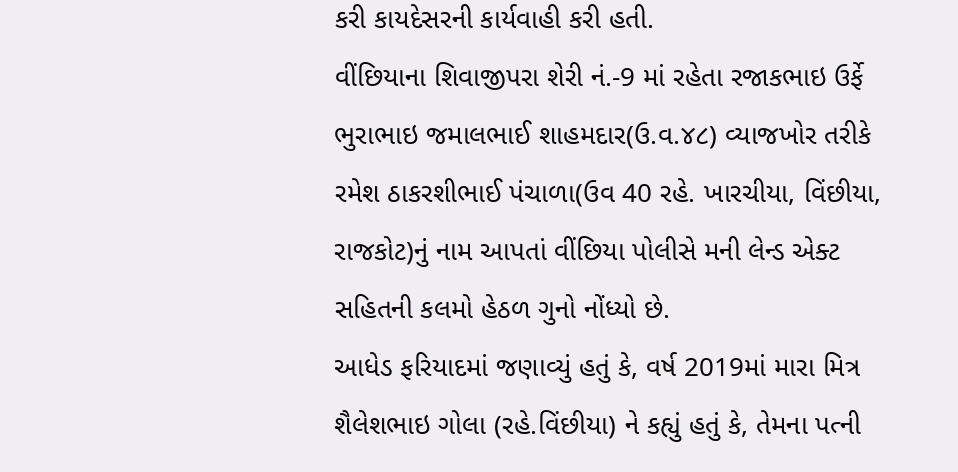કરી કાયદેસરની કાર્યવાહી કરી હતી.
વીંછિયાના શિવાજીપરા શેરી નં.-9 માં રહેતા રજાકભાઇ ઉર્ફે ભુરાભાઇ જમાલભાઈ શાહમદાર(ઉ.વ.૪૮) વ્યાજખોર તરીકે રમેશ ઠાકરશીભાઈ પંચાળા(ઉવ 40 રહે. ખારચીયા, વિંછીયા, રાજકોટ)નું નામ આપતાં વીંછિયા પોલીસે મની લેન્ડ એક્ટ સહિતની કલમો હેઠળ ગુનો નોંધ્યો છે.
આધેડ ફરિયાદમાં જણાવ્યું હતું કે, વર્ષ 2019માં મારા મિત્ર શૈલેશભાઇ ગોલા (રહે.વિંછીયા) ને કહ્યું હતું કે, તેમના પત્ની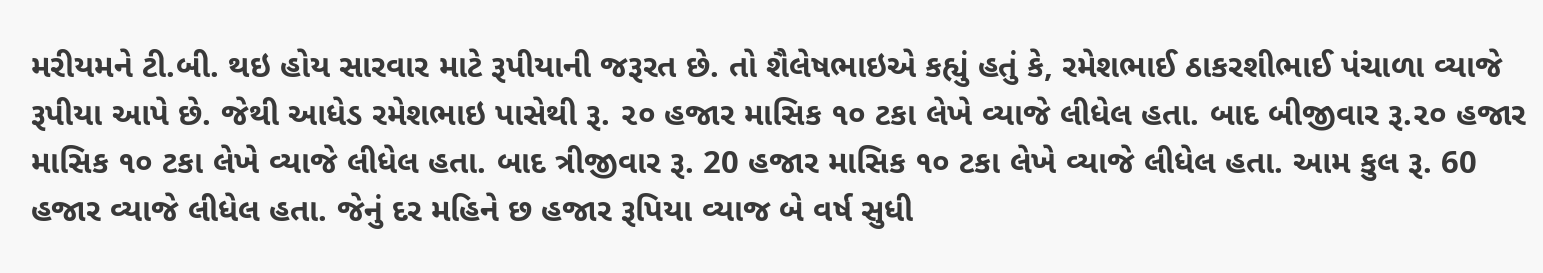મરીયમને ટી.બી. થઇ હોય સારવાર માટે રૂપીયાની જરૂરત છે. તો શૈલેષભાઇએ કહ્યું હતું કે, રમેશભાઈ ઠાકરશીભાઈ પંચાળા વ્યાજે રૂપીયા આપે છે. જેથી આધેડ રમેશભાઇ પાસેથી રૂ. ૨૦ હજાર માસિક ૧૦ ટકા લેખે વ્યાજે લીધેલ હતા. બાદ બીજીવાર રૂ.૨૦ હજાર માસિક ૧૦ ટકા લેખે વ્યાજે લીધેલ હતા. બાદ ત્રીજીવાર રૂ. 20 હજાર માસિક ૧૦ ટકા લેખે વ્યાજે લીધેલ હતા. આમ કુલ રૂ. 60 હજાર વ્યાજે લીધેલ હતા. જેનું દર મહિને છ હજાર રૂપિયા વ્યાજ બે વર્ષ સુધી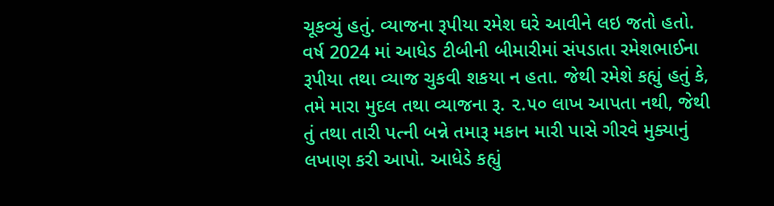ચૂકવ્યું હતું. વ્યાજના રૂપીયા રમેશ ઘરે આવીને લઇ જતો હતો.
વર્ષ 2024 માં આધેડ ટીબીની બીમારીમાં સંપડાતા રમેશભાઈના રૂપીયા તથા વ્યાજ ચુકવી શકયા ન હતા. જેથી રમેશે કહ્યું હતું કે, તમે મારા મુદલ તથા વ્યાજના રૂ. ૨.૫૦ લાખ આપતા નથી, જેથી તું તથા તારી પત્ની બન્ને તમારૂ મકાન મારી પાસે ગીરવે મુક્યાનું લખાણ કરી આપો. આધેડે કહ્યું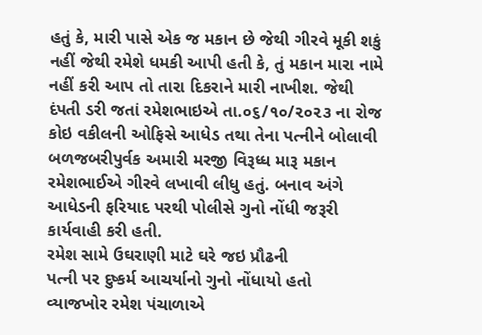હતું કે, મારી પાસે એક જ મકાન છે જેથી ગીરવે મૂકી શકું નહીં જેથી રમેશે ધમકી આપી હતી કે, તું મકાન મારા નામે નહીં કરી આપ તો તારા દિકરાને મારી નાખીશ. જેથી દંપતી ડરી જતાં રમેશભાઇએ તા.૦૬/૧૦/૨૦૨૩ ના રોજ કોઇ વકીલની ઓફિસે આધેડ તથા તેના પત્નીને બોલાવી બળજબરીપુર્વક અમારી મરજી વિરૂધ્ધ મારૂ મકાન રમેશભાઈએ ગીરવે લખાવી લીધુ હતું. બનાવ અંગે આધેડની ફરિયાદ પરથી પોલીસે ગુનો નોંધી જરૂરી કાર્યવાહી કરી હતી.
રમેશ સામે ઉઘરાણી માટે ઘરે જઇ પ્રૌઢની
પત્ની પર દુષ્કર્મ આચર્યાનો ગુનો નોંધાયો હતો
વ્યાજખોર રમેશ પંચાળાએ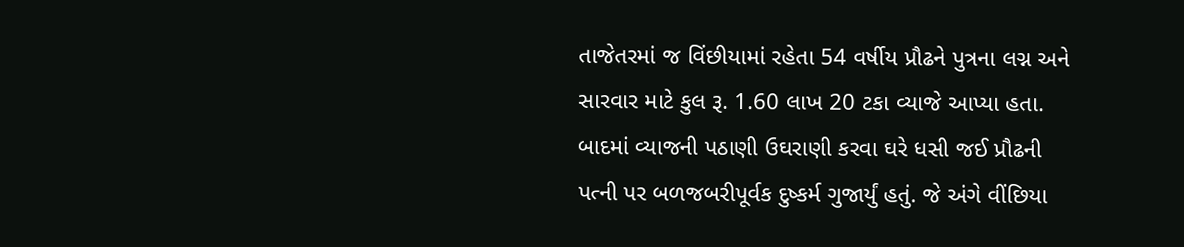તાજેતરમાં જ વિંછીયામાં રહેતા 54 વર્ષીય પ્રૌઢને પુત્રના લગ્ન અને સારવાર માટે કુલ રૂ. 1.60 લાખ 20 ટકા વ્યાજે આપ્યા હતા. બાદમાં વ્યાજની પઠાણી ઉઘરાણી કરવા ઘરે ધસી જઈ પ્રૌઢની પત્ની પર બળજબરીપૂર્વક દુષ્કર્મ ગુજાર્યું હતું. જે અંગે વીંછિયા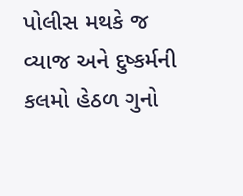પોલીસ મથકે જ વ્યાજ અને દુષ્કર્મની કલમો હેઠળ ગુનો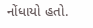નોંધાયો હતો.